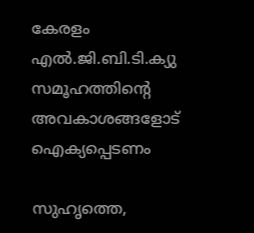കേരളം എല്‍.ജി.ബി.ടി.ക്യു സമൂഹത്തിന്റെ അവകാശങ്ങളോട് ഐക്യപ്പെടണം

സുഹൃത്തെ,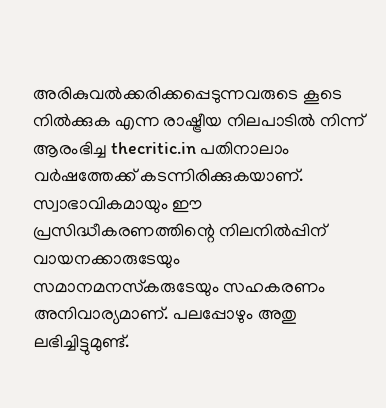അരികുവല്‍ക്കരിക്കപ്പെടുന്നവരുടെ കൂടെ നില്‍ക്കുക എന്ന രാഷ്ട്രീയ നിലപാടില്‍ നിന്ന് ആരംഭിച്ച thecritic.in പതിനാലാം വര്‍ഷത്തേക്ക് കടന്നിരിക്കുകയാണ്. സ്വാഭാവികമായും ഈ പ്രസിദ്ധീകരണത്തിന്റെ നിലനില്‍പ്പിന് വായനക്കാരുടേയും സമാനമനസ്‌കരുടേയും സഹകരണം അനിവാര്യമാണ്. പലപ്പോഴും അതു ലഭിച്ചിട്ടുമുണ്ട്.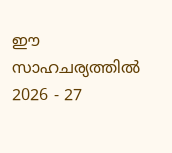ഈ സാഹചര്യത്തില്‍ 2026 - 27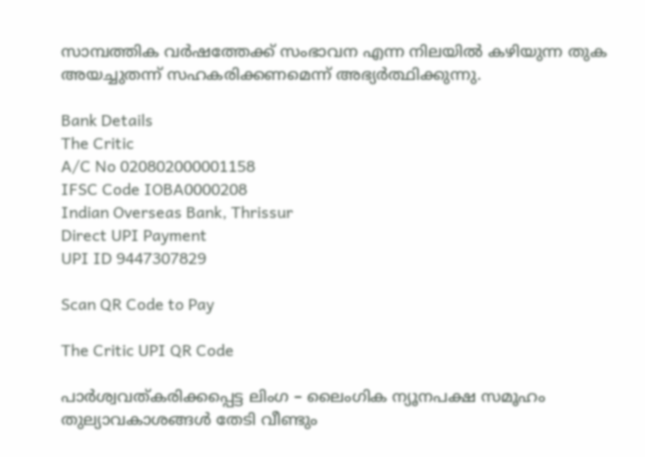സാമ്പത്തിക വര്‍ഷത്തേക്ക് സംഭാവന എന്ന നിലയില്‍ കഴിയുന്ന തുക അയച്ചുതന്ന് സഹകരിക്കണമെന്ന് അഭ്യര്‍ത്ഥിക്കുന്നു.

Bank Details
The Critic
A/C No 020802000001158
IFSC Code IOBA0000208
Indian Overseas Bank, Thrissur
Direct UPI Payment
UPI ID 9447307829

Scan QR Code to Pay

The Critic UPI QR Code

പാര്‍ശ്വവത്കരിക്കപ്പെട്ട ലിംഗ – ലൈംഗിക ന്യൂനപക്ഷ സമൂഹം തുല്യാവകാശങ്ങള്‍ തേടി വീണ്ടും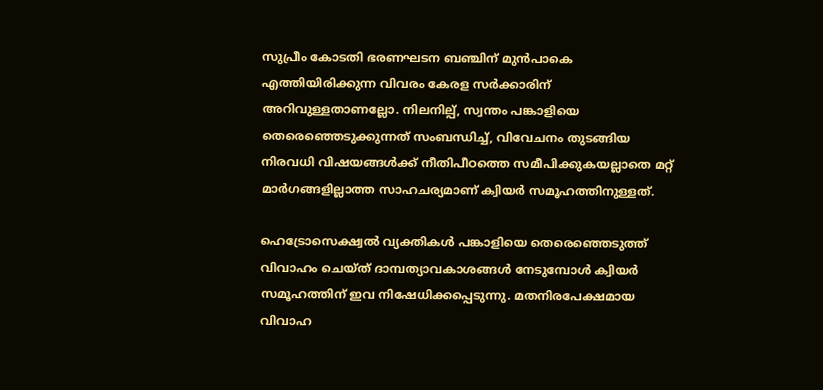സുപ്രീം കോടതി ഭരണഘടന ബഞ്ചിന് മുന്‍പാകെ എത്തിയിരിക്കുന്ന വിവരം കേരള സര്‍ക്കാരിന് അറിവുള്ളതാണല്ലോ. നിലനില്പ്, സ്വന്തം പങ്കാളിയെ തെരെഞ്ഞെടുക്കുന്നത് സംബന്ധിച്ച്, വിവേചനം തുടങ്ങിയ നിരവധി വിഷയങ്ങള്‍ക്ക് നീതിപീഠത്തെ സമീപിക്കുകയല്ലാതെ മറ്റ് മാര്‍ഗങ്ങളില്ലാത്ത സാഹചര്യമാണ് ക്വിയര്‍ സമൂഹത്തിനുള്ളത്.

ഹെട്രോസെക്ഷ്വല്‍ വ്യക്തികള്‍ പങ്കാളിയെ തെരെഞ്ഞെടുത്ത് വിവാഹം ചെയ്ത് ദാമ്പത്യാവകാശങ്ങള്‍ നേടുമ്പോള്‍ ക്വിയര്‍ സമൂഹത്തിന് ഇവ നിഷേധിക്കപ്പെടുന്നു. മതനിരപേക്ഷമായ വിവാഹ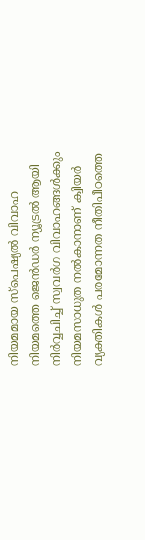നിയമമായ സ്‌പെഷ്യല്‍ വിവാഹ നിയമത്തെ ജെന്‍ഡര്‍ ന്യൂട്രല്‍ ആയി നിര്‍വ്വചിച്ച് സ്വവര്‍ഗ വിവാഹങ്ങള്‍ക്കും നിയമസാധുത നല്‍കാനാണ് ക്വിയര്‍ വ്യക്തികള്‍ പരമോന്നത നീതിപീഠത്തെ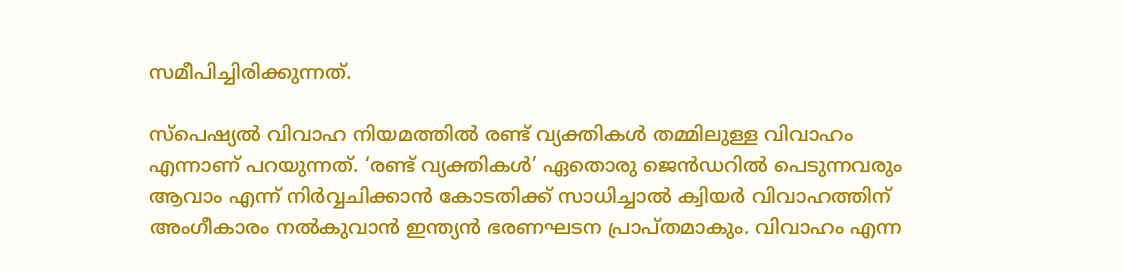സമീപിച്ചിരിക്കുന്നത്.

സ്‌പെഷ്യല്‍ വിവാഹ നിയമത്തില്‍ രണ്ട് വ്യക്തികള്‍ തമ്മിലുള്ള വിവാഹം എന്നാണ് പറയുന്നത്. ‘രണ്ട് വ്യക്തികള്‍’ ഏതൊരു ജെന്‍ഡറില്‍ പെടുന്നവരും ആവാം എന്ന് നിര്‍വ്വചിക്കാന്‍ കോടതിക്ക് സാധിച്ചാല്‍ ക്വിയര്‍ വിവാഹത്തിന് അംഗീകാരം നല്‍കുവാന്‍ ഇന്ത്യന്‍ ഭരണഘടന പ്രാപ്തമാകും. വിവാഹം എന്ന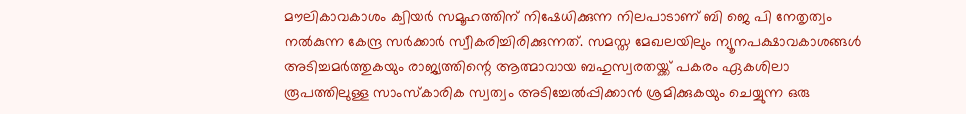മൗലികാവകാശം ക്വിയര്‍ സമൂഹത്തിന് നിഷേധിക്കുന്ന നിലപാടാണ് ബി ജെ പി നേതൃത്വം നല്‍കുന്ന കേന്ദ്ര സര്‍ക്കാര്‍ സ്വീകരിച്ചിരിക്കുന്നത്. സമസ്ത മേഖലയിലും ന്യൂനപക്ഷാവകാശങ്ങള്‍ അടിച്ചമര്‍ത്തുകയും രാജ്യത്തിന്റെ ആത്മാവായ ബഹുസ്വരതയ്ക്ക് പകരം ഏകശിലാ രൂപത്തിലുള്ള സാംസ്‌കാരിക സ്വത്വം അടിച്ചേല്‍പ്പിക്കാന്‍ ശ്രമിക്കുകയും ചെയ്യുന്ന ഒരു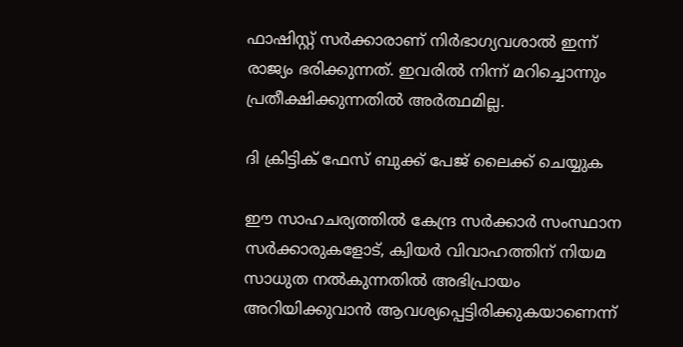ഫാഷിസ്റ്റ് സര്‍ക്കാരാണ് നിര്‍ഭാഗ്യവശാല്‍ ഇന്ന് രാജ്യം ഭരിക്കുന്നത്. ഇവരില്‍ നിന്ന് മറിച്ചൊന്നും പ്രതീക്ഷിക്കുന്നതില്‍ അര്‍ത്ഥമില്ല.

ദി ക്രിട്ടിക് ഫേസ് ബുക്ക് പേജ് ലൈക്ക് ചെയ്യുക

ഈ സാഹചര്യത്തില്‍ കേന്ദ്ര സര്‍ക്കാര്‍ സംസ്ഥാന സര്‍ക്കാരുകളോട്, ക്വിയര്‍ വിവാഹത്തിന് നിയമ സാധുത നല്‍കുന്നതില്‍ അഭിപ്രായം അറിയിക്കുവാന്‍ ആവശ്യപ്പെട്ടിരിക്കുകയാണെന്ന്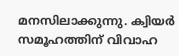മനസിലാക്കുന്നു. ക്വിയര്‍ സമൂഹത്തിന് വിവാഹ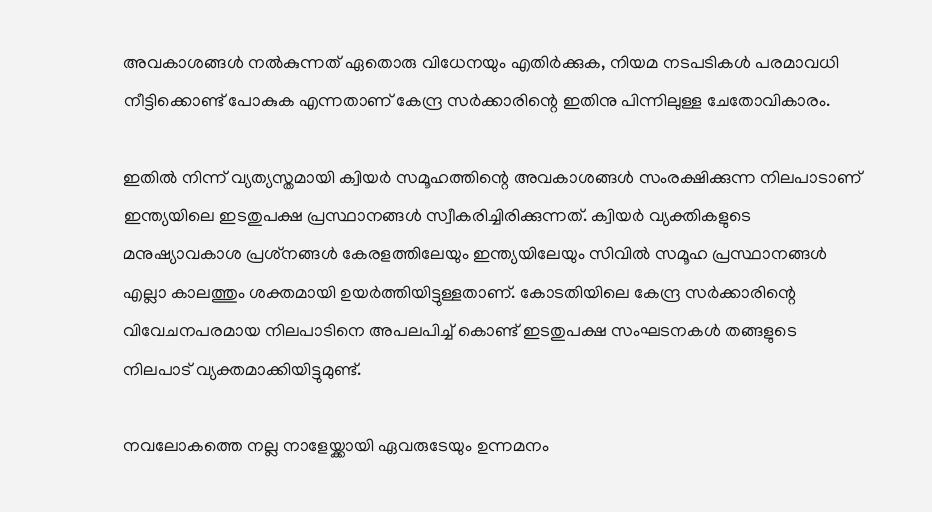അവകാശങ്ങള്‍ നല്‍കുന്നത് ഏതൊരു വിധേനയും എതിര്‍ക്കുക, നിയമ നടപടികള്‍ പരമാവധി നീട്ടിക്കൊണ്ട് പോകുക എന്നതാണ് കേന്ദ്ര സര്‍ക്കാരിന്റെ ഇതിനു പിന്നിലുള്ള ചേതോവികാരം.

ഇതില്‍ നിന്ന് വ്യത്യസ്തമായി ക്വിയര്‍ സമൂഹത്തിന്റെ അവകാശങ്ങള്‍ സംരക്ഷിക്കുന്ന നിലപാടാണ് ഇന്ത്യയിലെ ഇടതുപക്ഷ പ്രസ്ഥാനങ്ങള്‍ സ്വീകരിച്ചിരിക്കുന്നത്. ക്വിയര്‍ വ്യക്തികളുടെ മനുഷ്യാവകാശ പ്രശ്‌നങ്ങള്‍ കേരളത്തിലേയും ഇന്ത്യയിലേയും സിവില്‍ സമൂഹ പ്രസ്ഥാനങ്ങള്‍ എല്ലാ കാലത്തും ശക്തമായി ഉയര്‍ത്തിയിട്ടുള്ളതാണ്. കോടതിയിലെ കേന്ദ്ര സര്‍ക്കാരിന്റെ വിവേചനപരമായ നിലപാടിനെ അപലപിച്ച് കൊണ്ട് ഇടതുപക്ഷ സംഘടനകള്‍ തങ്ങളുടെ നിലപാട് വ്യക്തമാക്കിയിട്ടുമുണ്ട്.

നവലോകത്തെ നല്ല നാളേയ്ക്കായി ഏവരുടേയും ഉന്നമനം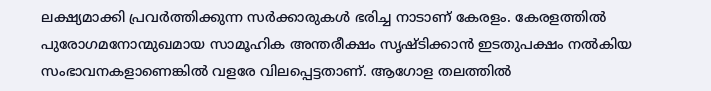ലക്ഷ്യമാക്കി പ്രവര്‍ത്തിക്കുന്ന സര്‍ക്കാരുകള്‍ ഭരിച്ച നാടാണ് കേരളം. കേരളത്തില്‍ പുരോഗമനോന്മുഖമായ സാമൂഹിക അന്തരീക്ഷം സൃഷ്ടിക്കാന്‍ ഇടതുപക്ഷം നല്‍കിയ സംഭാവനകളാണെങ്കില്‍ വളരേ വിലപ്പെട്ടതാണ്. ആഗോള തലത്തില്‍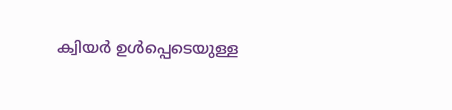ക്വിയര്‍ ഉള്‍പ്പെടെയുള്ള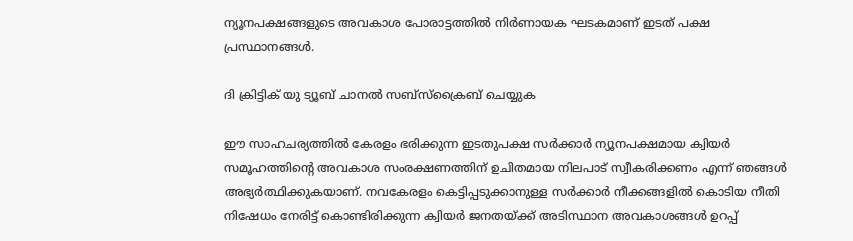ന്യൂനപക്ഷങ്ങളുടെ അവകാശ പോരാട്ടത്തില്‍ നിര്‍ണായക ഘടകമാണ് ഇടത് പക്ഷ പ്രസ്ഥാനങ്ങള്‍.

ദി ക്രിട്ടിക് യു ട്യൂബ് ചാനല്‍ സബ്‌സ്‌ക്രൈബ് ചെയ്യുക

ഈ സാഹചര്യത്തില്‍ കേരളം ഭരിക്കുന്ന ഇടതുപക്ഷ സര്‍ക്കാര്‍ ന്യൂനപക്ഷമായ ക്വിയര്‍ സമൂഹത്തിന്റെ അവകാശ സംരക്ഷണത്തിന് ഉചിതമായ നിലപാട് സ്വീകരിക്കണം എന്ന് ഞങ്ങള്‍ അഭ്യര്‍ത്ഥിക്കുകയാണ്. നവകേരളം കെട്ടിപ്പടുക്കാനുള്ള സര്‍ക്കാര്‍ നീക്കങ്ങളില്‍ കൊടിയ നീതി നിഷേധം നേരിട്ട് കൊണ്ടിരിക്കുന്ന ക്വിയര്‍ ജനതയ്ക്ക് അടിസ്ഥാന അവകാശങ്ങള്‍ ഉറപ്പ്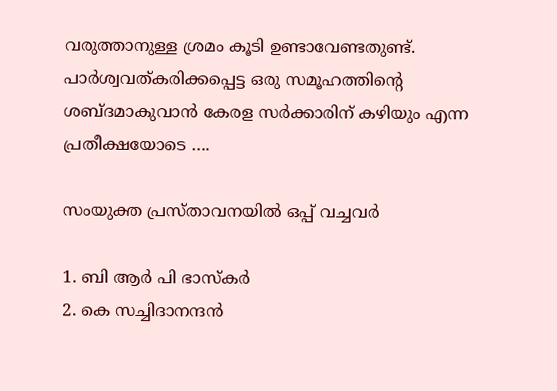വരുത്താനുള്ള ശ്രമം കൂടി ഉണ്ടാവേണ്ടതുണ്ട്.
പാര്‍ശ്വവത്കരിക്കപ്പെട്ട ഒരു സമൂഹത്തിന്റെ ശബ്ദമാകുവാന്‍ കേരള സര്‍ക്കാരിന് കഴിയും എന്ന പ്രതീക്ഷയോടെ ….

സംയുക്ത പ്രസ്താവനയില്‍ ഒപ്പ് വച്ചവര്‍

1. ബി ആര്‍ പി ഭാസ്‌കര്‍
2. കെ സച്ചിദാനന്ദന്‍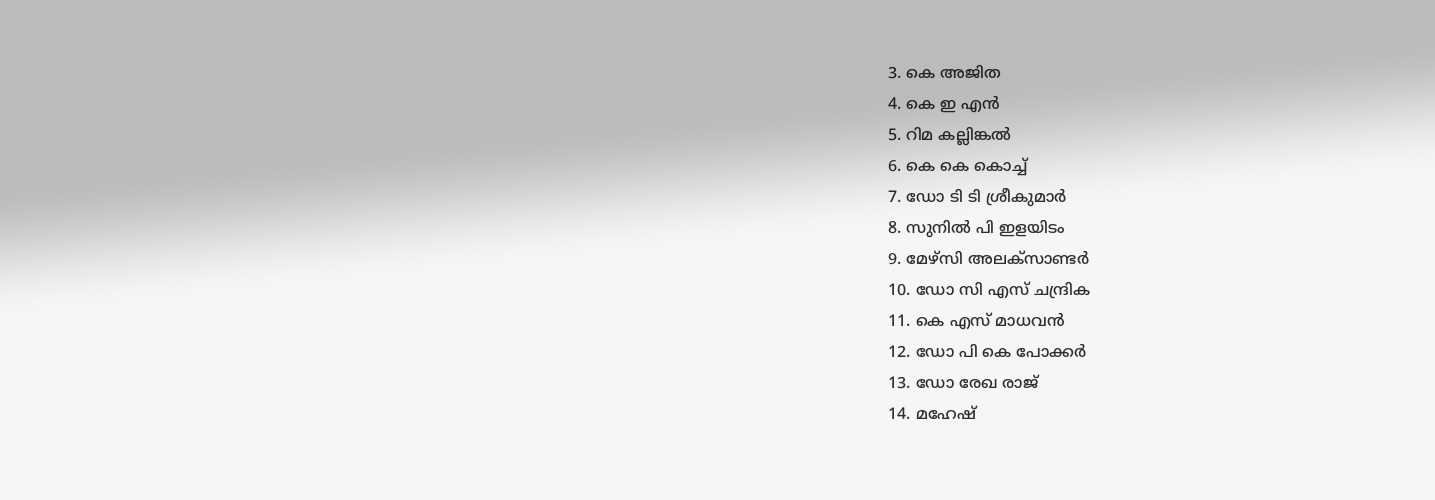3. കെ അജിത
4. കെ ഇ എന്‍
5. റിമ കല്ലിങ്കല്‍
6. കെ കെ കൊച്ച്
7. ഡോ ടി ടി ശ്രീകുമാര്‍
8. സുനില്‍ പി ഇളയിടം
9. മേഴ്‌സി അലക്‌സാണ്ടര്‍
10. ഡോ സി എസ് ചന്ദ്രിക
11. കെ എസ് മാധവന്‍
12. ഡോ പി കെ പോക്കര്‍
13. ഡോ രേഖ രാജ്
14. മഹേഷ്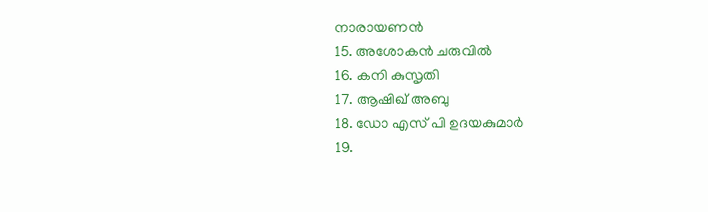നാരായണന്‍
15. അശോകന്‍ ചരുവില്‍
16. കനി കുസൃതി
17. ആഷിഖ് അബു
18. ഡോ എസ് പി ഉദയകുമാര്‍
19.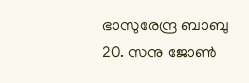ഭാസുരേന്ദ്ര ബാബു
20. സനു ജോണ്‍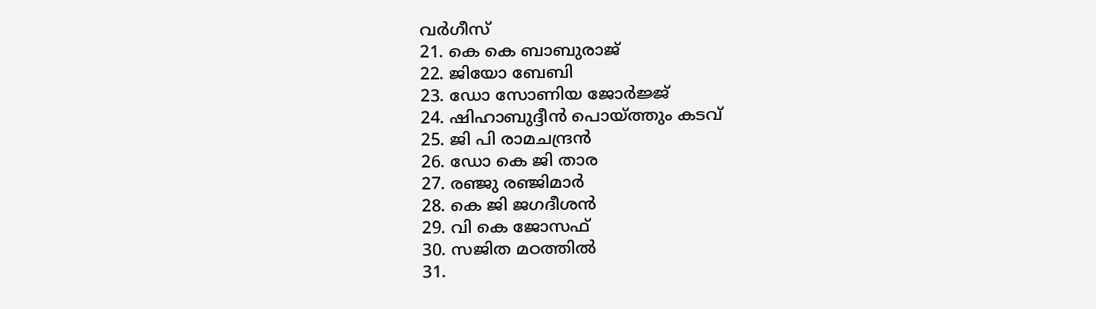വര്‍ഗീസ്
21. കെ കെ ബാബുരാജ്
22. ജിയോ ബേബി
23. ഡോ സോണിയ ജോര്‍ജ്ജ്
24. ഷിഹാബുദ്ദീന്‍ പൊയ്ത്തും കടവ്
25. ജി പി രാമചന്ദ്രന്‍
26. ഡോ കെ ജി താര
27. രഞ്ജു രഞ്ജിമാര്‍
28. കെ ജി ജഗദീശന്‍
29. വി കെ ജോസഫ്
30. സജിത മഠത്തില്‍
31.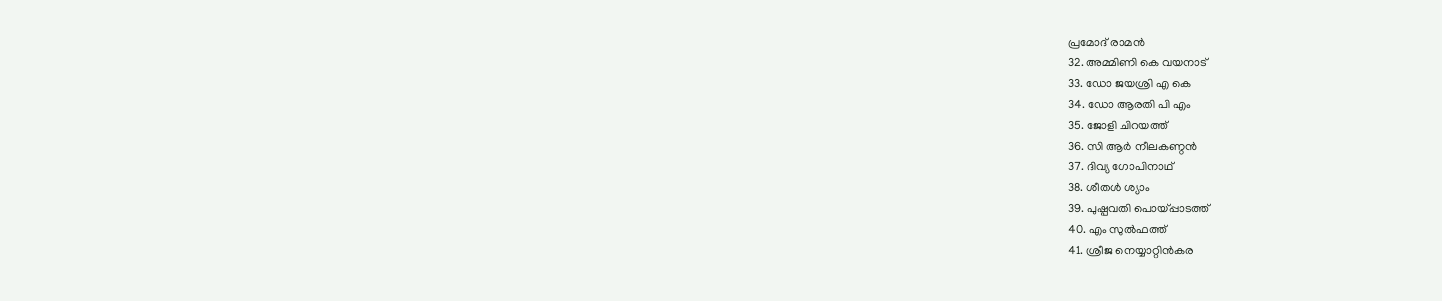പ്രമോദ് രാമന്‍
32. അമ്മിണി കെ വയനാട്
33. ഡോ ജയശ്രി എ കെ
34. ഡോ ആരതി പി എം
35. ജോളി ചിറയത്ത്
36. സി ആര്‍ നീലകണ്ഠന്‍
37. ദിവ്യ ഗോപിനാഥ്
38. ശീതള്‍ ശ്യാം
39. പുഷ്പവതി പൊയ്പ്പാടത്ത്
40. എം സുല്‍ഫത്ത്
41. ശ്രീജ നെയ്യാറ്റിന്‍കര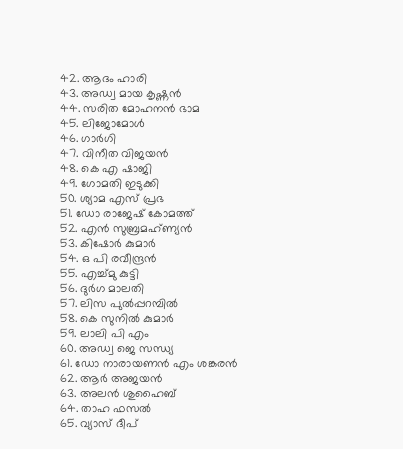42. ആദം ഹാരി
43. അഡ്വ മായ കൃഷ്ണന്‍
44. സരിത മോഹനന്‍ ഭാമ
45. ലിജോമോള്‍
46. ഗാര്‍ഗി
47. വിനീത വിജയന്‍
48. കെ എ ഷാജി
49. ഗോമതി ഇടുക്കി
50. ശ്യാമ എസ് പ്രഭ
51. ഡോ രാജേഷ് കോമത്ത്
52. എന്‍ സുബ്രമഹ്ണ്യന്‍
53. കിഷോര്‍ കുമാര്‍
54. ഒ പി രവീന്ദ്രന്‍
55. എച്ച്മു കുട്ടി
56. ദുര്‍ഗ മാലതി
57. ലിസ പുല്‍പ്പറമ്പില്‍
58. കെ സുനില്‍ കുമാര്‍
59. ലാലി പി എം
60. അഡ്വ ജെ സന്ധ്യ
61. ഡോ നാരായണന്‍ എം ശങ്കരന്‍
62. ആര്‍ അജയന്‍
63. അലന്‍ ശുഹൈബ്
64. താഹ ഫസല്‍
65. വ്യാസ് ദീപ്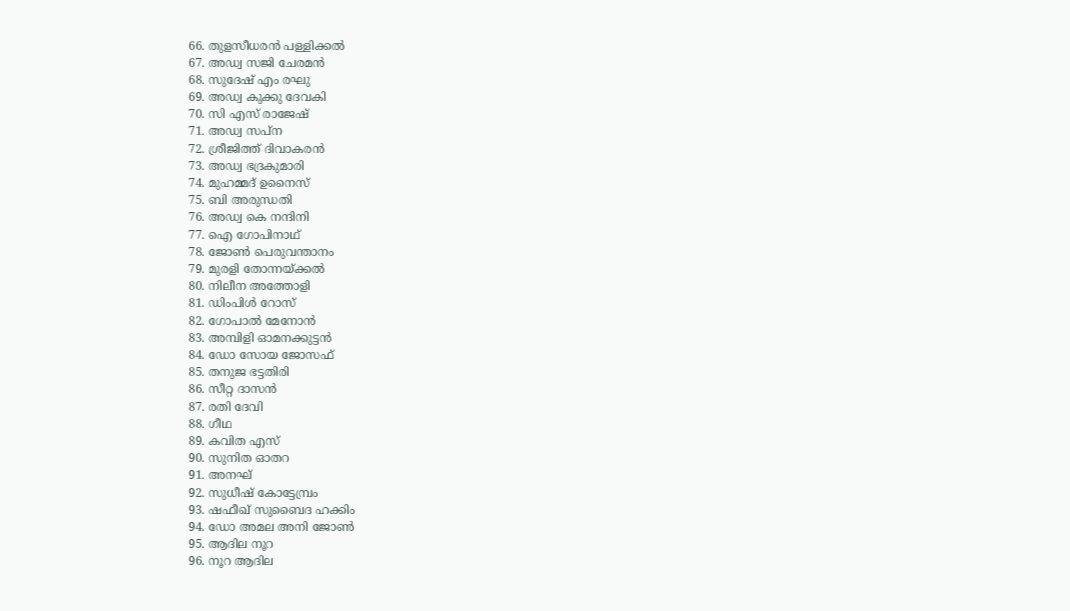66. തുളസീധരന്‍ പള്ളിക്കല്‍
67. അഡ്വ സജി ചേരമന്‍
68. സുദേഷ് എം രഘു
69. അഡ്വ കുക്കു ദേവകി
70. സി എസ് രാജേഷ്
71. അഡ്വ സപ്ന
72. ശ്രീജിത്ത് ദിവാകരന്‍
73. അഡ്വ ഭദ്രകുമാരി
74. മുഹമ്മദ് ഉനൈസ്
75. ബി അരുന്ധതി
76. അഡ്വ കെ നന്ദിനി
77. ഐ ഗോപിനാഥ്
78. ജോണ്‍ പെരുവന്താനം
79. മുരളി തോന്നയ്ക്കല്‍
80. നിലീന അത്തോളി
81. ഡിംപിള്‍ റോസ്
82. ഗോപാല്‍ മേനോന്‍
83. അമ്പിളി ഓമനക്കുട്ടന്‍
84. ഡോ സോയ ജോസഫ്
85. തനുജ ഭട്ടതിരി
86. സീറ്റ ദാസന്‍
87. രതി ദേവി
88. ഗീഥ
89. കവിത എസ്
90. സുനിത ഓതറ
91. അനഘ്
92. സുധീഷ് കോട്ടേമ്പ്രം
93. ഷഫീഖ് സുബൈദ ഹക്കിം
94. ഡോ അമല അനി ജോണ്‍
95. ആദില നൂറ
96. നൂറ ആദില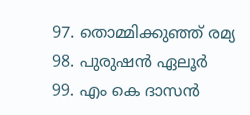97. തൊമ്മിക്കുഞ്ഞ് രമ്യ
98. പുരുഷന്‍ ഏലൂര്‍
99. എം കെ ദാസന്‍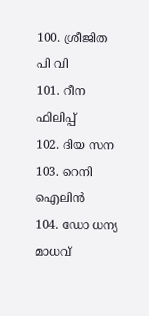100. ശ്രീജിത പി വി
101. റീന ഫിലിപ്പ്
102. ദിയ സന
103. റെനി ഐലിന്‍
104. ഡോ ധന്യ മാധവ്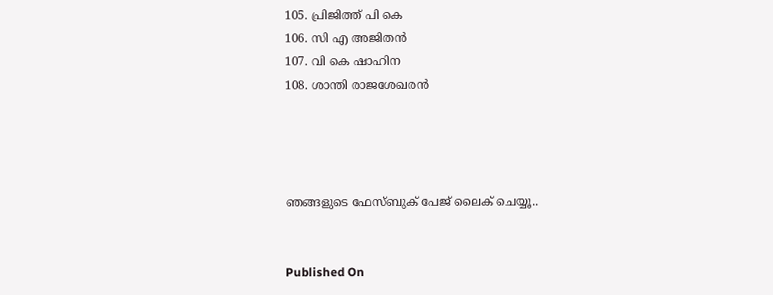105. പ്രിജിത്ത് പി കെ
106. സി എ അജിതന്‍
107. വി കെ ഷാഹിന
108. ശാന്തി രാജശേഖരന്‍




ഞങ്ങളുടെ ഫേസ്ബുക് പേജ് ലൈക് ചെയ്യൂ..


Published On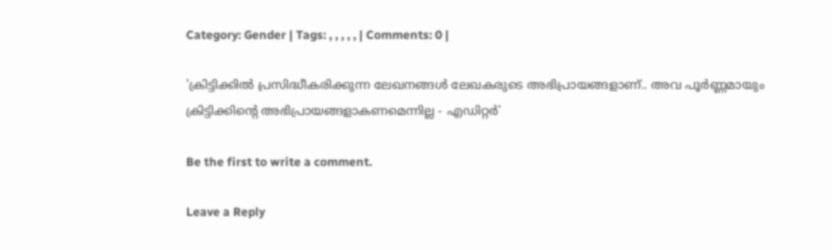Category: Gender | Tags: , , , , , | Comments: 0 |

'ക്രിട്ടിക്കില്‍ പ്രസിദ്ധീകരിക്കുന്ന ലേഖനങ്ങള്‍ ലേഖകരുടെ അഭിപ്രായങ്ങളാണ്.. അവ പൂര്‍ണ്ണമായും ക്രിട്ടിക്കിന്റെ അഭിപ്രായങ്ങളാകണമെന്നില്ല - എഡിറ്റര്‍'

Be the first to write a comment.

Leave a Reply